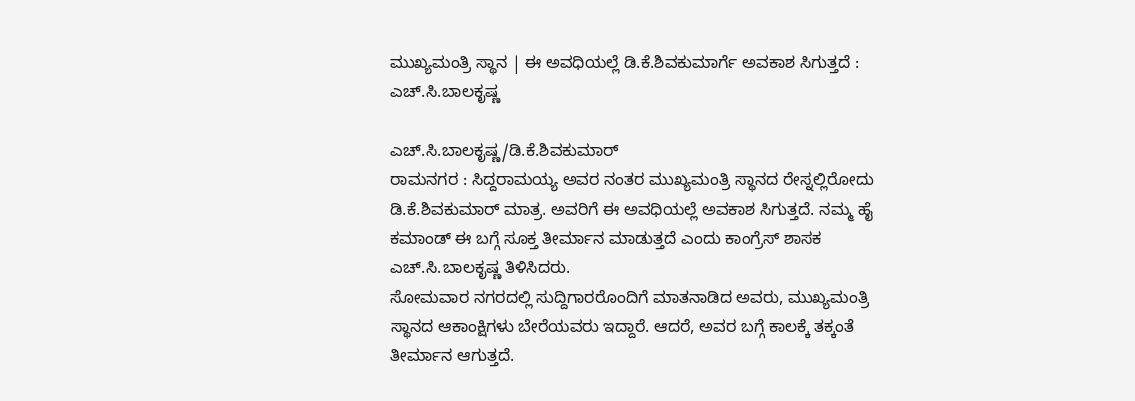ಮುಖ್ಯಮಂತ್ರಿ ಸ್ಥಾನ | ಈ ಅವಧಿಯಲ್ಲೆ ಡಿ.ಕೆ.ಶಿವಕುಮಾರ್ಗೆ ಅವಕಾಶ ಸಿಗುತ್ತದೆ : ಎಚ್.ಸಿ.ಬಾಲಕೃಷ್ಣ

ಎಚ್.ಸಿ.ಬಾಲಕೃಷ್ಣ/ಡಿ.ಕೆ.ಶಿವಕುಮಾರ್
ರಾಮನಗರ : ಸಿದ್ದರಾಮಯ್ಯ ಅವರ ನಂತರ ಮುಖ್ಯಮಂತ್ರಿ ಸ್ಥಾನದ ರೇಸ್ನಲ್ಲಿರೋದು ಡಿ.ಕೆ.ಶಿವಕುಮಾರ್ ಮಾತ್ರ. ಅವರಿಗೆ ಈ ಅವಧಿಯಲ್ಲೆ ಅವಕಾಶ ಸಿಗುತ್ತದೆ. ನಮ್ಮ ಹೈ ಕಮಾಂಡ್ ಈ ಬಗ್ಗೆ ಸೂಕ್ತ ತೀರ್ಮಾನ ಮಾಡುತ್ತದೆ ಎಂದು ಕಾಂಗ್ರೆಸ್ ಶಾಸಕ ಎಚ್.ಸಿ.ಬಾಲಕೃಷ್ಣ ತಿಳಿಸಿದರು.
ಸೋಮವಾರ ನಗರದಲ್ಲಿ ಸುದ್ದಿಗಾರರೊಂದಿಗೆ ಮಾತನಾಡಿದ ಅವರು, ಮುಖ್ಯಮಂತ್ರಿ ಸ್ಥಾನದ ಆಕಾಂಕ್ಷಿಗಳು ಬೇರೆಯವರು ಇದ್ದಾರೆ. ಆದರೆ, ಅವರ ಬಗ್ಗೆ ಕಾಲಕ್ಕೆ ತಕ್ಕಂತೆ ತೀರ್ಮಾನ ಆಗುತ್ತದೆ.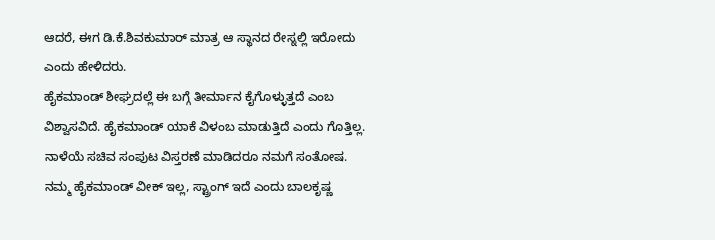ಆದರೆ, ಈಗ ಡಿ.ಕೆ.ಶಿವಕುಮಾರ್ ಮಾತ್ರ ಆ ಸ್ಥಾನದ ರೇಸ್ನಲ್ಲಿ ಇರೋದು ಎಂದು ಹೇಳಿದರು.
ಹೈಕಮಾಂಡ್ ಶೀಘ್ರದಲ್ಲೆ ಈ ಬಗ್ಗೆ ತೀರ್ಮಾನ ಕೈಗೊಳ್ಳುತ್ತದೆ ಎಂಬ ವಿಶ್ವಾಸವಿದೆ. ಹೈಕಮಾಂಡ್ ಯಾಕೆ ವಿಳಂಬ ಮಾಡುತ್ತಿದೆ ಎಂದು ಗೊತ್ತಿಲ್ಲ. ನಾಳೆಯೆ ಸಚಿವ ಸಂಪುಟ ವಿಸ್ತರಣೆ ಮಾಡಿದರೂ ನಮಗೆ ಸಂತೋಷ. ನಮ್ಮ ಹೈಕಮಾಂಡ್ ವೀಕ್ ಇಲ್ಲ, ಸ್ಟ್ರಾಂಗ್ ಇದೆ ಎಂದು ಬಾಲಕೃಷ್ಣ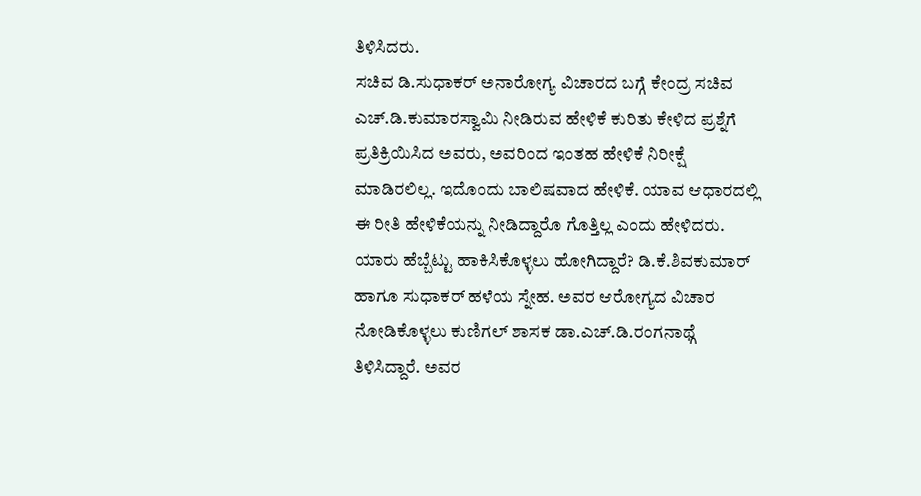ತಿಳಿಸಿದರು.
ಸಚಿವ ಡಿ.ಸುಧಾಕರ್ ಅನಾರೋಗ್ಯ ವಿಚಾರದ ಬಗ್ಗೆ ಕೇಂದ್ರ ಸಚಿವ ಎಚ್.ಡಿ.ಕುಮಾರಸ್ವಾಮಿ ನೀಡಿರುವ ಹೇಳಿಕೆ ಕುರಿತು ಕೇಳಿದ ಪ್ರಶ್ನೆಗೆ ಪ್ರತಿಕ್ರಿಯಿಸಿದ ಅವರು, ಅವರಿಂದ ಇಂತಹ ಹೇಳಿಕೆ ನಿರೀಕ್ಷೆ ಮಾಡಿರಲಿಲ್ಲ. ಇದೊಂದು ಬಾಲಿಷವಾದ ಹೇಳಿಕೆ. ಯಾವ ಆಧಾರದಲ್ಲಿ ಈ ರೀತಿ ಹೇಳಿಕೆಯನ್ನು ನೀಡಿದ್ದಾರೊ ಗೊತ್ತಿಲ್ಲ ಎಂದು ಹೇಳಿದರು.
ಯಾರು ಹೆಬ್ಬೆಟ್ಟು ಹಾಕಿಸಿಕೊಳ್ಳಲು ಹೋಗಿದ್ದಾರೆ? ಡಿ.ಕೆ.ಶಿವಕುಮಾರ್ ಹಾಗೂ ಸುಧಾಕರ್ ಹಳೆಯ ಸ್ನೇಹ. ಅವರ ಆರೋಗ್ಯದ ವಿಚಾರ ನೋಡಿಕೊಳ್ಳಲು ಕುಣಿಗಲ್ ಶಾಸಕ ಡಾ.ಎಚ್.ಡಿ.ರಂಗನಾಥ್ಗೆ ತಿಳಿಸಿದ್ದಾರೆ. ಅವರ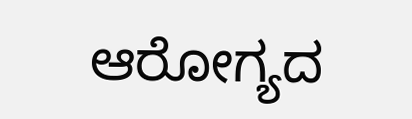ಆರೋಗ್ಯದ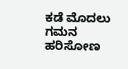ಕಡೆ ಮೊದಲು ಗಮನ ಹರಿಸೋಣ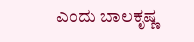ಎಂದು ಬಾಲಕೃಷ್ಣ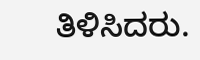ತಿಳಿಸಿದರು.